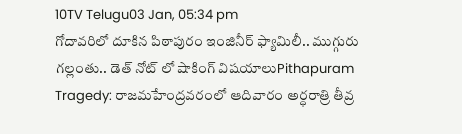10TV Telugu03 Jan, 05:34 pm
గోదావరిలో దూకిన పిఠాపురం ఇంజినీర్ ఫ్యామిలీ.. ముగ్గురు గల్లంతు.. డెత్ నోట్ లో షాకింగ్ విషయాలుPithapuram Tragedy: రాజమహేంద్రవరంలో ఆదివారం అర్ధరాత్రి తీవ్ర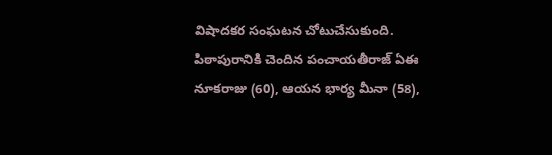విషాదకర సంఘటన చోటుచేసుకుంది. పిఠాపురానికి చెందిన పంచాయతీరాజ్ ఏఈ నూకరాజు (60), ఆయన భార్య మీనా (58),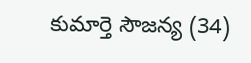కుమార్తె సౌజన్య (34)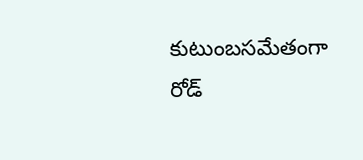కుటుంబసమేతంగా రోడ్